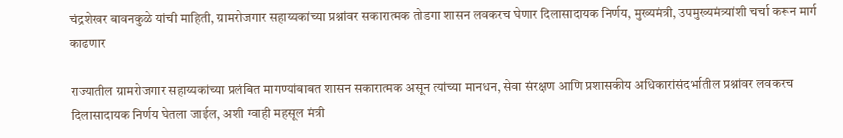चंद्रशेखर बावनकुळे यांची माहिती, ग्रामरोजगार सहाय्यकांच्या प्रश्नांवर सकारात्मक तोडगा शासन लवकरच घेणार दिलासादायक निर्णय, मुख्यमंत्री, उपमुख्यमंत्र्यांशी चर्चा करून मार्ग काढणार

राज्यातील ग्रामरोजगार सहाय्यकांच्या प्रलंबित मागण्यांबाबत शासन सकारात्मक असून त्यांच्या मानधन, सेवा संरक्षण आणि प्रशासकीय अधिकारांसंदर्भातील प्रश्नांवर लवकरच दिलासादायक निर्णय घेतला जाईल, अशी ग्वाही महसूल मंत्री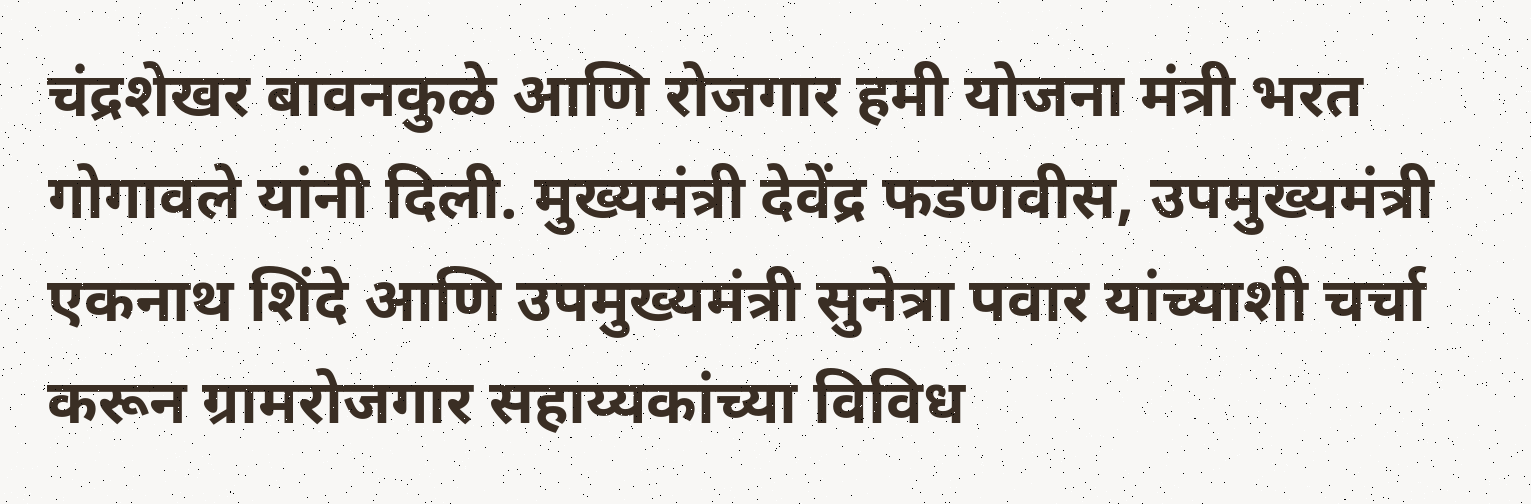चंद्रशेखर बावनकुळे आणि रोजगार हमी योजना मंत्री भरत गोगावले यांनी दिली. मुख्यमंत्री देवेंद्र फडणवीस, उपमुख्यमंत्री एकनाथ शिंदे आणि उपमुख्यमंत्री सुनेत्रा पवार यांच्याशी चर्चा करून ग्रामरोजगार सहाय्यकांच्या विविध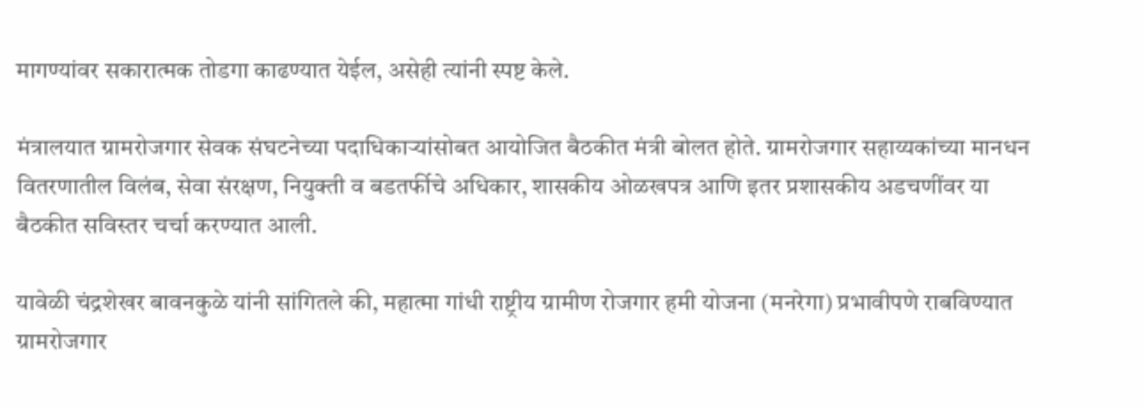मागण्यांवर सकारात्मक तोडगा काढण्यात येईल, असेही त्यांनी स्पष्ट केले.

मंत्रालयात ग्रामरोजगार सेवक संघटनेच्या पदाधिकाऱ्यांसोबत आयोजित बैठकीत मंत्री बोलत होते. ग्रामरोजगार सहाय्यकांच्या मानधन वितरणातील विलंब, सेवा संरक्षण, नियुक्ती व बडतर्फीचे अधिकार, शासकीय ओळखपत्र आणि इतर प्रशासकीय अडचणींवर या बैठकीत सविस्तर चर्चा करण्यात आली.

यावेळी चंद्रशेखर बावनकुळे यांनी सांगितले की, महात्मा गांधी राष्ट्रीय ग्रामीण रोजगार हमी योजना (मनरेगा) प्रभावीपणे राबविण्यात ग्रामरोजगार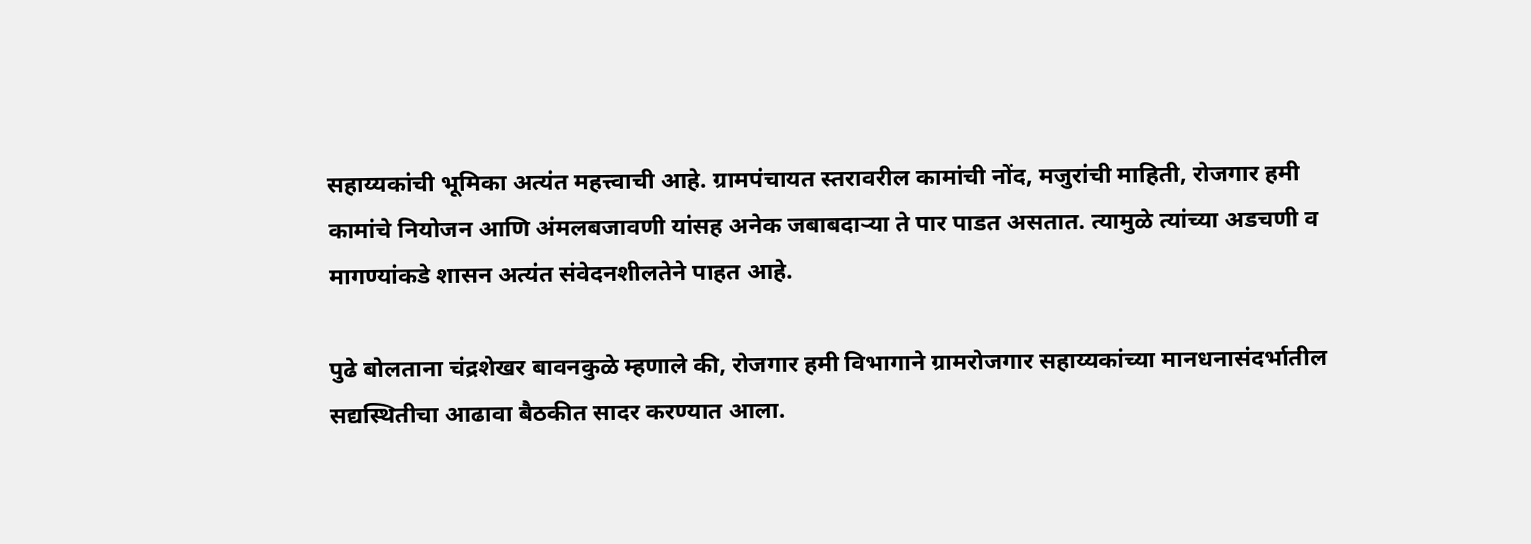सहाय्यकांची भूमिका अत्यंत महत्त्वाची आहे. ग्रामपंचायत स्तरावरील कामांची नोंद, मजुरांची माहिती, रोजगार हमी कामांचे नियोजन आणि अंमलबजावणी यांसह अनेक जबाबदाऱ्या ते पार पाडत असतात. त्यामुळे त्यांच्या अडचणी व मागण्यांकडे शासन अत्यंत संवेदनशीलतेने पाहत आहे.

पुढे बोलताना चंद्रशेखर बावनकुळे म्हणाले की, रोजगार हमी विभागाने ग्रामरोजगार सहाय्यकांच्या मानधनासंदर्भातील सद्यस्थितीचा आढावा बैठकीत सादर करण्यात आला.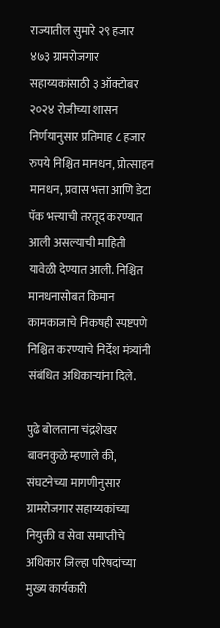राज्यातील सुमारे २९ हजार ४७३ ग्रामरोजगार सहाय्यकांसाठी ३ ऑक्टोबर २०२४ रोजीच्या शासन निर्णयानुसार प्रतिमाह ८ हजार रुपये निश्चित मानधन, प्रोत्साहन मानधन, प्रवास भत्ता आणि डेटा पॅक भत्त्याची तरतूद करण्यात आली असल्याची माहिती यावेळी देण्यात आली. निश्चित मानधनासोबत किमान कामकाजाचे निकषही स्पष्टपणे निश्चित करण्याचे निर्देश मंत्र्यांनी संबंधित अधिकाऱ्यांना दिले.

पुढे बोलताना चंद्रशेखर बावनकुळे म्हणाले की, संघटनेच्या मागणीनुसार ग्रामरोजगार सहाय्यकांच्या नियुक्ती व सेवा समाप्तीचे अधिकार जिल्हा परिषदांच्या मुख्य कार्यकारी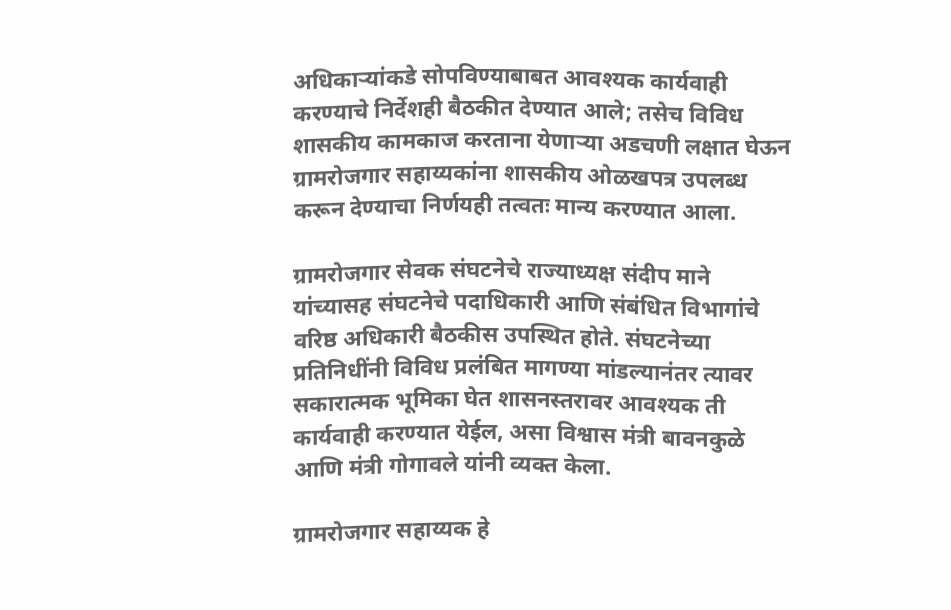अधिकाऱ्यांकडे सोपविण्याबाबत आवश्यक कार्यवाही करण्याचे निर्देशही बैठकीत देण्यात आले; तसेच विविध शासकीय कामकाज करताना येणाऱ्या अडचणी लक्षात घेऊन ग्रामरोजगार सहाय्यकांना शासकीय ओळखपत्र उपलब्ध करून देण्याचा निर्णयही तत्वतः मान्य करण्यात आला.

ग्रामरोजगार सेवक संघटनेचे राज्याध्यक्ष संदीप माने यांच्यासह संघटनेचे पदाधिकारी आणि संबंधित विभागांचे वरिष्ठ अधिकारी बैठकीस उपस्थित होते. संघटनेच्या प्रतिनिधींनी विविध प्रलंबित मागण्या मांडल्यानंतर त्यावर सकारात्मक भूमिका घेत शासनस्तरावर आवश्यक ती कार्यवाही करण्यात येईल, असा विश्वास मंत्री बावनकुळे आणि मंत्री गोगावले यांनी व्यक्त केला.

ग्रामरोजगार सहाय्यक हे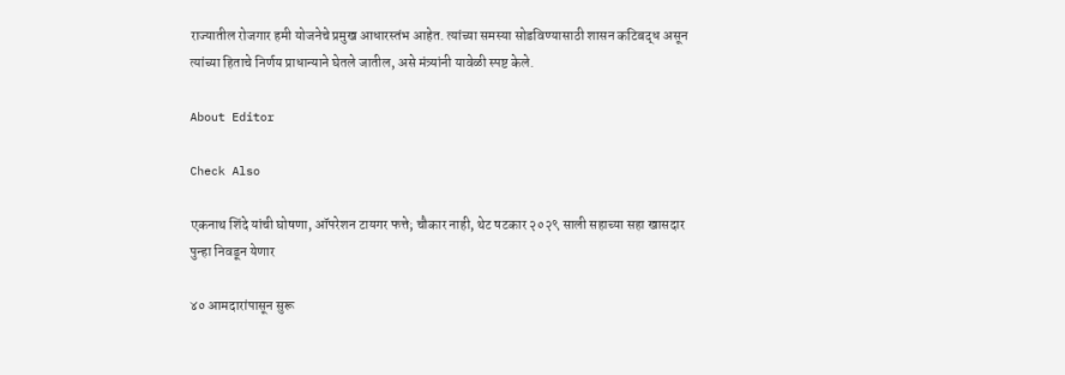राज्यातील रोजगार हमी योजनेचे प्रमुख आधारस्तंभ आहेत. त्यांच्या समस्या सोडविण्यासाठी शासन कटिबद्ध असून त्यांच्या हिताचे निर्णय प्राधान्याने घेतले जातील, असे मंत्र्यांनी यावेळी स्पष्ट केले.

About Editor

Check Also

एकनाथ शिंदे यांची घोषणा, ऑपरेशन टायगर फत्ते; चौकार नाही, थेट षटकार २०२९ साली सहाच्या सहा खासदार पुन्हा निवडून येणार

४० आमदारांपासून सुरू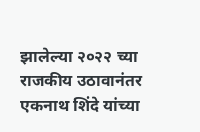झालेल्या २०२२ च्या राजकीय उठावानंतर एकनाथ शिंदे यांच्या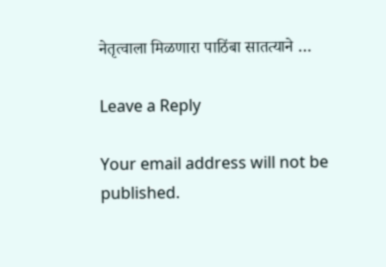नेतृत्वाला मिळणारा पाठिंबा सातत्याने …

Leave a Reply

Your email address will not be published.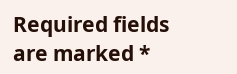Required fields are marked *